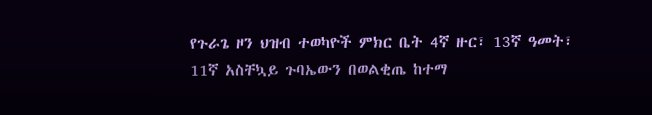የጉራጌ ዞን ህዝብ ተወካዮች ምክር ቤት 4ኛ ዙር፣ 13ኛ ዓመት፣ 11ኛ አስቸኳይ ጉባኤውን በወልቂጤ ከተማ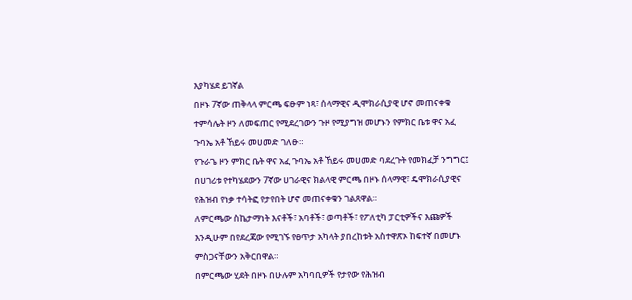እያካሄደ ይገኛል
በዞኑ 7ኛው ጠቅላላ ምርጫ ፍፁም ነጻ፣ ሰላማዊና ዲሞክራሲያዊ ሆኖ መጠናቀቁ ተምሳሌት ዞን ለመፍጠር የሚደረገውን ጉዞ የሚያግዝ መሆኑን የምክር ቤቱ ዋና አፈ ጉባኤ አቶ ኸይሩ መሀመድ ገለፁ።
የጉራጌ ዞን ምክር ቤት ዋና አፈ ጉባኤ አቶ ኸይሩ መሀመድ ባደረጉት የመክፈቻ ንግግር፤ በሀገሪቱ የተካሄደውን 7ኛው ሀገራዊና ክልላዊ ምርጫ በዞኑ ሰላማዊ፣ ዴሞክራሲያዊና የሕዝብ የነቃ ተሳትፎ የታየበት ሆኖ መጠናቀቁን ገልጸዋል።
ለምርጫው ስኬታማነት እናቶች፣ አባቶች፣ ወጣቶች፣ የፖለቲካ ፓርቲዎችና እጩዎች እንዲሁም በየደረጃው የሚገኙ የፀጥታ አካላት ያበረከቱት አስተዋጽኦ ከፍተኛ በመሆኑ ምስጋናቸውን አቅርበዋል።
በምርጫው ሂደት በዞኑ በሁሉም አካባቢዎች የታየው የሕዝብ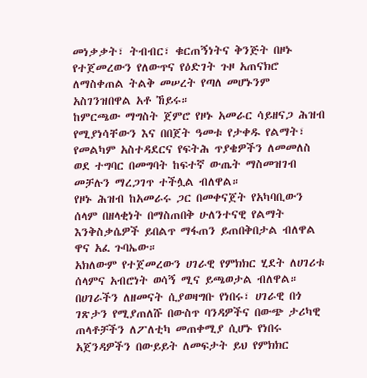መነቃቃት፣ ትብብር፣ ቁርጠኝነትና ቅንጅት በዞኑ የተጀመረውን የለውጥና የዕድገት ጉዞ አጠናክሮ ለማስቀጠል ትልቅ መሠረት የጣለ መሆኑንም አስገንዝበዋል አቶ ኸይሩ።
ከምርጫው ማግስት ጀምሮ የዞኑ አመራር ሳይዘናጋ ሕዝብ የሚያነሳቸውን እና በበጀት ዓመቱ የታቀዱ የልማት፣ የመልካም አስተዳደርና የፍትሕ ጥያቄዎችን ለመመለስ ወደ ተግባር በመግባት ከፍተኛ ውጤት ማስመዝገብ መቻሉን ማረጋገጥ ተችሏል ብለዋል።
የዞኑ ሕዝብ ከአመራሩ ጋር በመቀናጀት የአካባቢውን ሰላም በዘላቂነት በማስጠበቅ ሁለንተናዊ የልማት እንቅስቃሴዎች ይበልጥ ማፋጠን ይጠበቅበታል ብለዋል ዋና አፈ ጉባኤው።
አክለውም የተጀመረውን ሀገራዊ የምክክር ሂደት ለሀገሪቱ ሰላምና አብሮነት ወሳኝ ሚና ይጫወታል ብለዋል።
በሀገራችን ለዘመናት ሲያወዛግቡ የነበሩ፣ ሀገራዊ በጎ ገጽታን የሚያጠለሹ በውስጥ ባንዳዎችና በውጭ ታሪካዊ ጠላቶቻችን ለፖለቲካ መጠቀሚያ ሲሆኑ የነበሩ አጀንዳዎችን በውይይት ለመፍታት ይህ የምክክር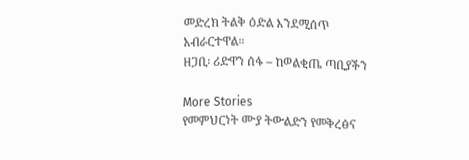መድረክ ትልቅ ዕድል እንደሚሰጥ አብራርተዋል።
ዘጋቢ፡ ሪድዋን ሰፋ – ከወልቂጤ ጣቢያችን

More Stories
የመምህርነት ሙያ ትውልድን የመቅረፅና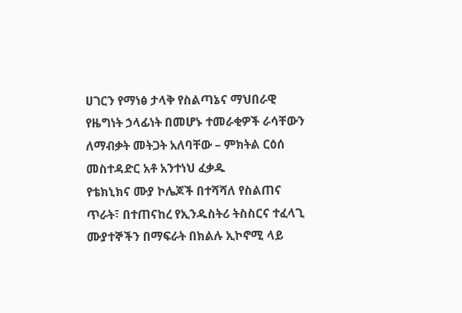ሀገርን የማነፅ ታላቅ የስልጣኔና ማህበራዊ የዜግነት ኃላፊነት በመሆኑ ተመራቂዎች ራሳቸውን ለማብቃት መትጋት አለባቸው – ምክትል ርዕሰ መስተዳድር አቶ አንተነህ ፈቃዱ
የቴክኒክና ሙያ ኮሌጆች በተሻሻለ የስልጠና ጥራት፣ በተጠናከረ የኢንዱስትሪ ትስስርና ተፈላጊ ሙያተኞችን በማፍራት በክልሉ ኢኮኖሚ ላይ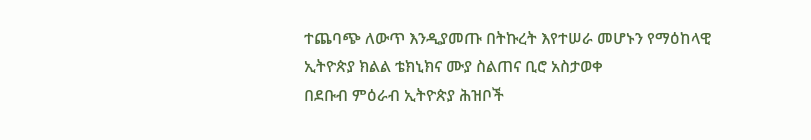ተጨባጭ ለውጥ እንዲያመጡ በትኩረት እየተሠራ መሆኑን የማዕከላዊ ኢትዮጵያ ክልል ቴክኒክና ሙያ ስልጠና ቢሮ አስታወቀ
በደቡብ ምዕራብ ኢትዮጵያ ሕዝቦች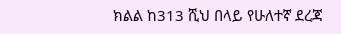ክልል ከ313 ሺህ በላይ የሁለተኛ ደረጃ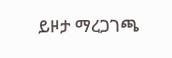ይዞታ ማረጋገጫ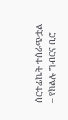ሰርተፊኬት ተሰራጭቷል – የክልሉ ግብርና ቢሮ